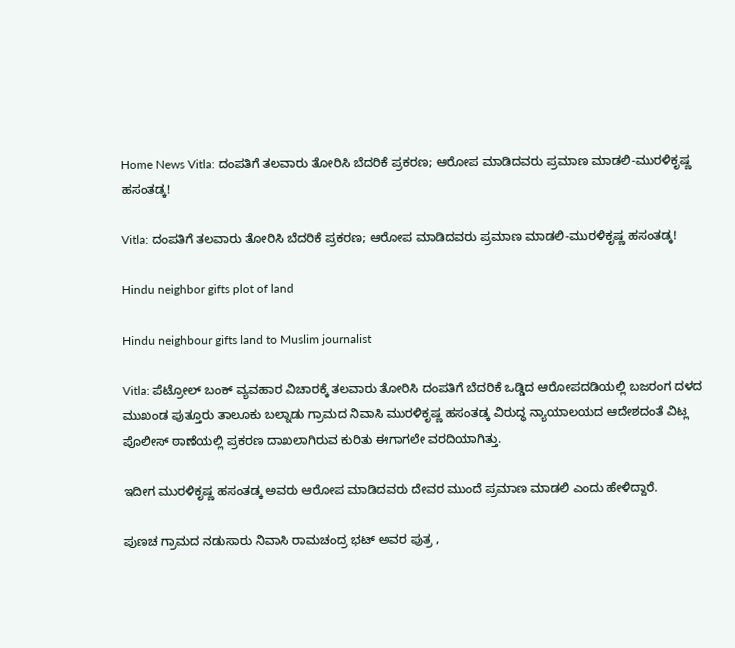Home News Vitla: ದಂಪತಿಗೆ ತಲವಾರು ತೋರಿಸಿ ಬೆದರಿಕೆ ಪ್ರಕರಣ; ಆರೋಪ ಮಾಡಿದವರು ಪ್ರಮಾಣ ಮಾಡಲಿ-ಮುರಳಿಕೃಷ್ಣ ಹಸಂತಡ್ಕ!

Vitla: ದಂಪತಿಗೆ ತಲವಾರು ತೋರಿಸಿ ಬೆದರಿಕೆ ಪ್ರಕರಣ; ಆರೋಪ ಮಾಡಿದವರು ಪ್ರಮಾಣ ಮಾಡಲಿ-ಮುರಳಿಕೃಷ್ಣ ಹಸಂತಡ್ಕ!

Hindu neighbor gifts plot of land

Hindu neighbour gifts land to Muslim journalist

Vitla: ಪೆಟ್ರೋಲ್‌ ಬಂಕ್‌ ವ್ಯವಹಾರ ವಿಚಾರಕ್ಕೆ ತಲವಾರು ತೋರಿಸಿ ದಂಪತಿಗೆ ಬೆದರಿಕೆ ಒಡ್ಡಿದ ಆರೋಪದಡಿಯಲ್ಲಿ ಬಜರಂಗ ದಳದ ಮುಖಂಡ ಪುತ್ತೂರು ತಾಲೂಕು ಬಲ್ನಾಡು ಗ್ರಾಮದ ನಿವಾಸಿ ಮುರಳಿಕೃಷ್ಣ ಹಸಂತಡ್ಕ ವಿರುದ್ಧ ನ್ಯಾಯಾಲಯದ ಆದೇಶದಂತೆ ವಿಟ್ಲ ಪೊಲೀಸ್‌ ಠಾಣೆಯಲ್ಲಿ ಪ್ರಕರಣ ದಾಖಲಾಗಿರುವ ಕುರಿತು ಈಗಾಗಲೇ ವರದಿಯಾಗಿತ್ತು.

ಇದೀಗ ಮುರಳಿಕೃಷ್ಣ ಹಸಂತಡ್ಕ ಅವರು ಆರೋಪ ಮಾಡಿದವರು ದೇವರ ಮುಂದೆ ಪ್ರಮಾಣ ಮಾಡಲಿ ಎಂದು ಹೇಳಿದ್ದಾರೆ.

ಪುಣಚ ಗ್ರಾಮದ ನಡುಸಾರು ನಿವಾಸಿ ರಾಮಚಂದ್ರ ಭಟ್‌ ಅವರ ಪುತ್ರ ,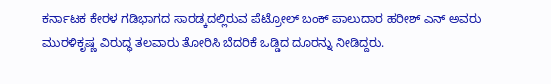ಕರ್ನಾಟಕ ಕೇರಳ ಗಡಿಭಾಗದ ಸಾರಡ್ಕದಲ್ಲಿರುವ ಪೆಟ್ರೋಲ್‌ ಬಂಕ್‌ ಪಾಲುದಾರ ಹರೀಶ್‌ ಎನ್‌ ಅವರು ಮುರಳಿಕೃಷ್ಣ ವಿರುದ್ಧ ತಲವಾರು ತೋರಿಸಿ ಬೆದರಿಕೆ ಒಡ್ಡಿದ ದೂರನ್ನು ನೀಡಿದ್ದರು.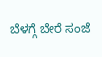ಬೆಳಗ್ಗೆ ಬೇರೆ ಸಂಜೆ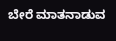ಬೇರೆ ಮಾತನಾಡುವ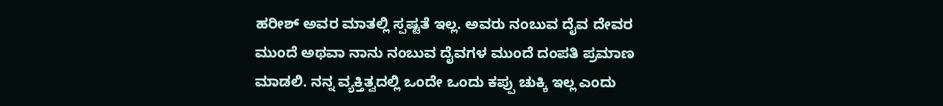ಹರೀಶ್‌ ಅವರ ಮಾತಲ್ಲಿ ಸ್ಪಷ್ಟತೆ ಇಲ್ಲ. ಅವರು ನಂಬುವ ದೈವ ದೇವರ ಮುಂದೆ ಅಥವಾ ನಾನು ನಂಬುವ ದೈವಗಳ ಮುಂದೆ ದಂಪತಿ ಪ್ರಮಾಣ ಮಾಡಲಿ. ನನ್ನ ವ್ಯಕ್ತಿತ್ವದಲ್ಲಿ ಒಂದೇ ಒಂದು ಕಪ್ಪು ಚುಕ್ಕಿ ಇಲ್ಲ ಎಂದು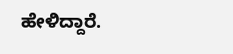ಹೇಳಿದ್ದಾರೆ.